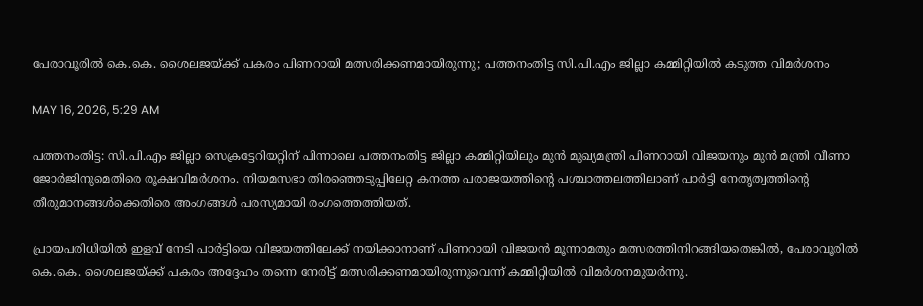പേരാവൂരിൽ കെ.കെ. ശൈലജയ്ക്ക് പകരം പിണറായി മത്സരിക്കണമായിരുന്നു; പത്തനംതിട്ട സി.പി.എം ജില്ലാ കമ്മിറ്റിയിൽ കടുത്ത വിമർശനം

MAY 16, 2026, 5:29 AM

പത്തനംതിട്ട: സി.പി.എം ജില്ലാ സെക്രട്ടേറിയറ്റിന് പിന്നാലെ പത്തനംതിട്ട ജില്ലാ കമ്മിറ്റിയിലും മുൻ മുഖ്യമന്ത്രി പിണറായി വിജയനും മുൻ മന്ത്രി വീണാ ജോർജിനുമെതിരെ രൂക്ഷവിമർശനം. നിയമസഭാ തിരഞ്ഞെടുപ്പിലേറ്റ കനത്ത പരാജയത്തിന്റെ പശ്ചാത്തലത്തിലാണ് പാർട്ടി നേതൃത്വത്തിന്റെ തീരുമാനങ്ങൾക്കെതിരെ അംഗങ്ങൾ പരസ്യമായി രംഗത്തെത്തിയത്.

പ്രായപരിധിയിൽ ഇളവ് നേടി പാർട്ടിയെ വിജയത്തിലേക്ക് നയിക്കാനാണ് പിണറായി വിജയൻ മൂന്നാമതും മത്സരത്തിനിറങ്ങിയതെങ്കിൽ, പേരാവൂരിൽ കെ.കെ. ശൈലജയ്ക്ക് പകരം അദ്ദേഹം തന്നെ നേരിട്ട് മത്സരിക്കണമായിരുന്നുവെന്ന് കമ്മിറ്റിയിൽ വിമർശനമുയർന്നു.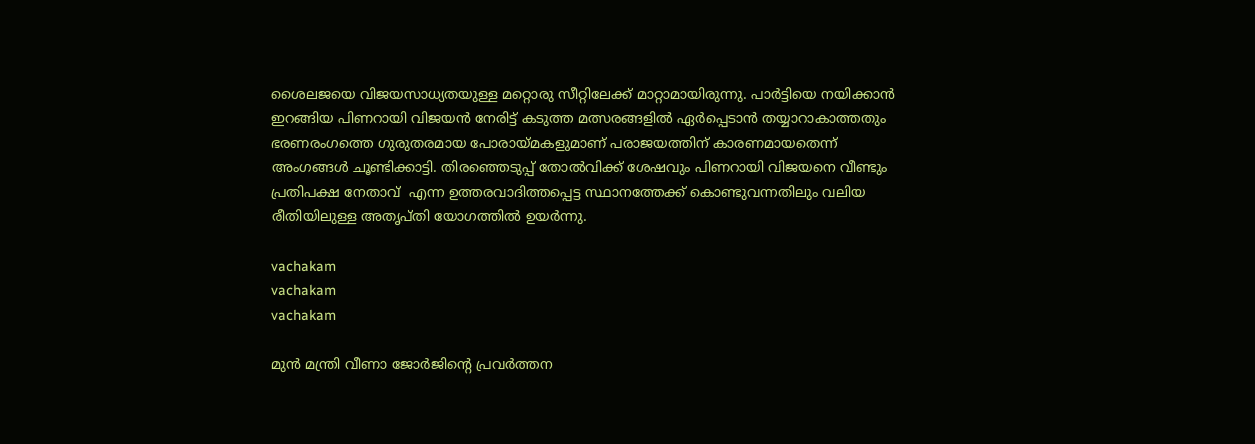ശൈലജയെ വിജയസാധ്യതയുള്ള മറ്റൊരു സീറ്റിലേക്ക് മാറ്റാമായിരുന്നു. പാർട്ടിയെ നയിക്കാൻ ഇറങ്ങിയ പിണറായി വിജയൻ നേരിട്ട് കടുത്ത മത്സരങ്ങളിൽ ഏർപ്പെടാൻ തയ്യാറാകാത്തതും ഭരണരംഗത്തെ ഗുരുതരമായ പോരായ്മകളുമാണ് പരാജയത്തിന് കാരണമായതെന്ന് അംഗങ്ങൾ ചൂണ്ടിക്കാട്ടി. തിരഞ്ഞെടുപ്പ് തോൽവിക്ക് ശേഷവും പിണറായി വിജയനെ വീണ്ടും പ്രതിപക്ഷ നേതാവ്  എന്ന ഉത്തരവാദിത്തപ്പെട്ട സ്ഥാനത്തേക്ക് കൊണ്ടുവന്നതിലും വലിയ രീതിയിലുള്ള അതൃപ്തി യോഗത്തിൽ ഉയർന്നു.

vachakam
vachakam
vachakam

മുൻ മന്ത്രി വീണാ ജോർജിന്റെ പ്രവർത്തന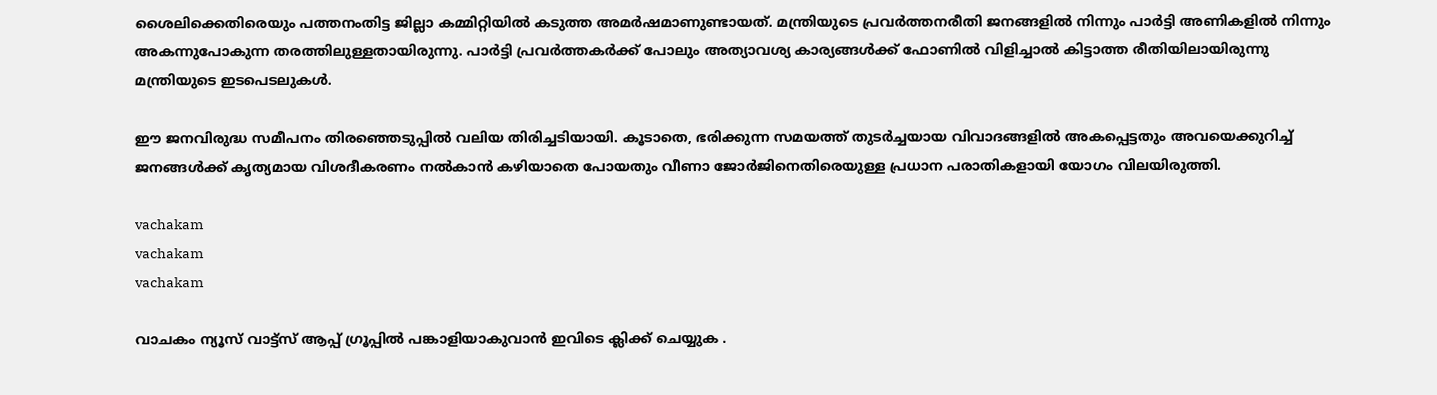ശൈലിക്കെതിരെയും പത്തനംതിട്ട ജില്ലാ കമ്മിറ്റിയിൽ കടുത്ത അമർഷമാണുണ്ടായത്. മന്ത്രിയുടെ പ്രവർത്തനരീതി ജനങ്ങളിൽ നിന്നും പാർട്ടി അണികളിൽ നിന്നും അകന്നുപോകുന്ന തരത്തിലുള്ളതായിരുന്നു. പാർട്ടി പ്രവർത്തകർക്ക് പോലും അത്യാവശ്യ കാര്യങ്ങൾക്ക് ഫോണിൽ വിളിച്ചാൽ കിട്ടാത്ത രീതിയിലായിരുന്നു മന്ത്രിയുടെ ഇടപെടലുകൾ.

ഈ ജനവിരുദ്ധ സമീപനം തിരഞ്ഞെടുപ്പിൽ വലിയ തിരിച്ചടിയായി. കൂടാതെ, ഭരിക്കുന്ന സമയത്ത് തുടർച്ചയായ വിവാദങ്ങളിൽ അകപ്പെട്ടതും അവയെക്കുറിച്ച് ജനങ്ങൾക്ക് കൃത്യമായ വിശദീകരണം നൽകാൻ കഴിയാതെ പോയതും വീണാ ജോർജിനെതിരെയുള്ള പ്രധാന പരാതികളായി യോഗം വിലയിരുത്തി.

vachakam
vachakam
vachakam

വാചകം ന്യൂസ് വാട്ട്സ് ആപ്പ് ഗ്രൂപ്പിൽ പങ്കാളിയാകുവാൻ ഇവിടെ ക്ലിക്ക് ചെയ്യുക .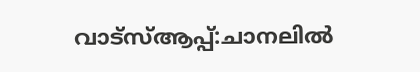വാട്സ്ആപ്പ്:ചാനലിൽ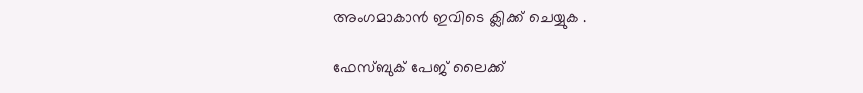അംഗമാകാൻ ഇവിടെ ക്ലിക്ക് ചെയ്യുക .

ഫേസ്ബുക് പേജ് ലൈക്ക്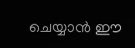ചെയ്യാൻ ഈ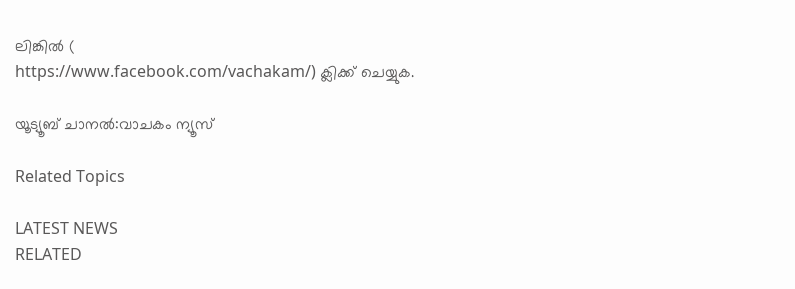ലിങ്കിൽ (
https://www.facebook.com/vachakam/) ക്ലിക്ക് ചെയ്യുക.

യൂട്യൂബ് ചാനൽ:വാചകം ന്യൂസ്

Related Topics

LATEST NEWS
RELATED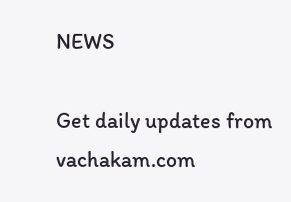NEWS

Get daily updates from vachakam.com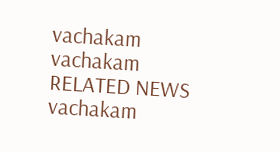vachakam
vachakam
RELATED NEWS
vachakam